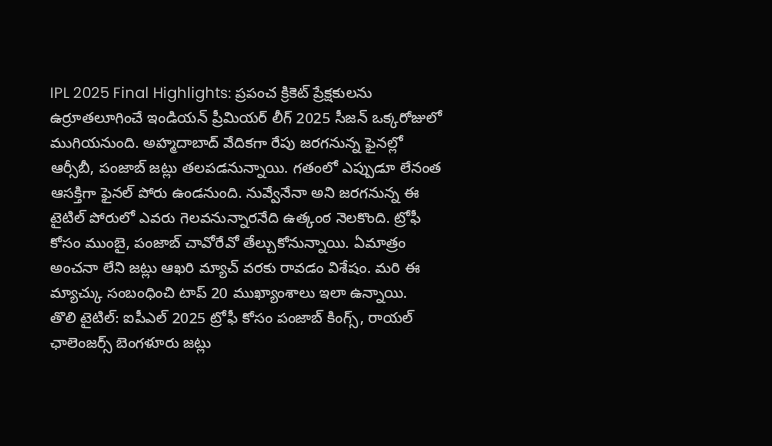IPL 2025 Final Highlights: ప్రపంచ క్రికెట్ ప్రేక్షకులను ఉర్రూతలూగించే ఇండియన్ ప్రీమియర్ లీగ్ 2025 సీజన్ ఒక్కరోజులో ముగియనుంది. అహ్మదాబాద్ వేదికగా రేపు జరగనున్న ఫైనల్లో ఆర్సీబీ, పంజాబ్ జట్లు తలపడనున్నాయి. గతంలో ఎప్పుడూ లేనంత ఆసక్తిగా ఫైనల్ పోరు ఉండనుంది. నువ్వేనేనా అని జరగనున్న ఈ టైటిల్ పోరులో ఎవరు గెలవనున్నారనేది ఉత్కంఠ నెలకొంది. ట్రోఫీ కోసం ముంబై, పంజాబ్ చావోరేవో తేల్చుకోనున్నాయి. ఏమాత్రం అంచనా లేని జట్లు ఆఖరి మ్యాచ్ వరకు రావడం విశేషం. మరి ఈ మ్యాచ్కు సంబంధించి టాప్ 20 ముఖ్యాంశాలు ఇలా ఉన్నాయి.
తొలి టైటిల్: ఐపీఎల్ 2025 ట్రోఫీ కోసం పంజాబ్ కింగ్స్, రాయల్ ఛాలెంజర్స్ బెంగళూరు జట్లు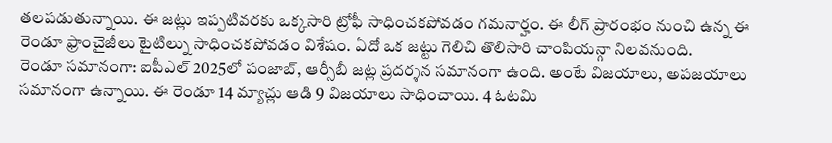తలపడుతున్నాయి. ఈ జట్లు ఇప్పటివరకు ఒక్కసారి ట్రోఫీ సాధించకపోవడం గమనార్హం. ఈ లీగ్ ప్రారంభం నుంచి ఉన్న ఈ రెండూ ఫ్రాంచైజీలు టైటిల్ను సాధించకపోవడం విశేషం. ఏదో ఒక జట్టు గెలిచి తొలిసారి చాంపియన్గా నిలవనుంది.
రెండూ సమానంగా: ఐపీఎల్ 2025లో పంజాబ్, ఆర్సీబీ జట్ల ప్రదర్శన సమానంగా ఉంది. అంటే విజయాలు, అపజయాలు సమానంగా ఉన్నాయి. ఈ రెండూ 14 మ్యాచ్లు ఆడి 9 విజయాలు సాధించాయి. 4 ఓటమి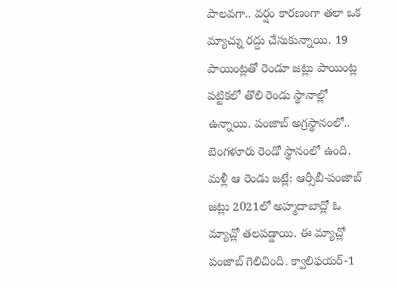పాలవగా.. వర్షం కారణంగా తలా ఒక మ్యాచ్ను రద్దు చేసుకున్నాయి. 19 పాయింట్లతో రెండూ జట్లు పాయింట్ల పట్టికలో తొలి రెండు స్థానాల్లో ఉన్నాయి. పంజాబ్ అగ్రస్థానంలో.. బెంగళూరు రెండో స్థానంలో ఉంది.
మళ్లీ ఆ రెండు జట్లే: ఆర్సీబీ-పంజాబ్ జట్లు 2021లో అహ్మదాబాద్లో ఓ మ్యాచ్లో తలపడ్డాయి. ఈ మ్యాచ్లో పంజాబ్ గెలిచింది. క్వాలిఫయర్-1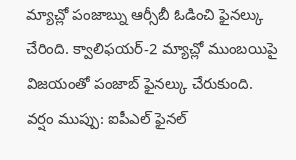మ్యాచ్లో పంజాబ్ను ఆర్సీబీ ఓడించి ఫైనల్కు చేరింది. క్వాలిఫయర్-2 మ్యాచ్లో ముంబయిపై విజయంతో పంజాబ్ ఫైనల్కు చేరుకుంది.
వర్షం ముప్పు: ఐపీఎల్ ఫైనల్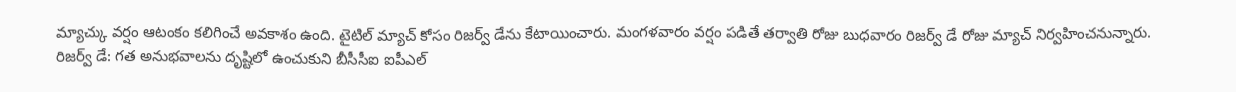మ్యాచ్కు వర్షం ఆటంకం కలిగించే అవకాశం ఉంది. టైటిల్ మ్యాచ్ కోసం రిజర్వ్ డేను కేటాయించారు. మంగళవారం వర్షం పడితే తర్వాతి రోజు బుధవారం రిజర్వ్ డే రోజు మ్యాచ్ నిర్వహించనున్నారు.
రిజర్వ్ డే: గత అనుభవాలను దృష్టిలో ఉంచుకుని బీసీసీఐ ఐపీఎల్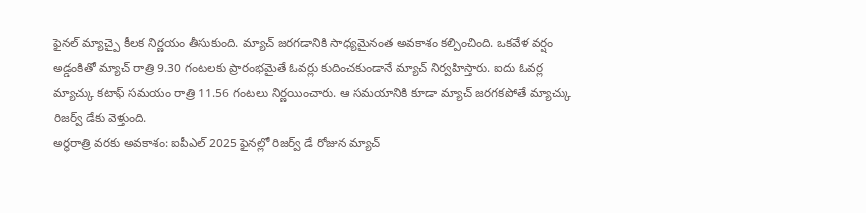ఫైనల్ మ్యాచ్పై కీలక నిర్ణయం తీసుకుంది. మ్యాచ్ జరగడానికి సాధ్యమైనంత అవకాశం కల్పించింది. ఒకవేళ వర్షం అడ్డంకితో మ్యాచ్ రాత్రి 9.30 గంటలకు ప్రారంభమైతే ఓవర్లు కుదించకుండానే మ్యాచ్ నిర్వహిస్తారు. ఐదు ఓవర్ల మ్యాచ్కు కటాఫ్ సమయం రాత్రి 11.56 గంటలు నిర్ణయించారు. ఆ సమయానికి కూడా మ్యాచ్ జరగకపోతే మ్యాచ్కు రిజర్వ్ డేకు వెళ్తుంది.
అర్ధరాత్రి వరకు అవకాశం: ఐపీఎల్ 2025 ఫైనల్లో రిజర్వ్ డే రోజున మ్యాచ్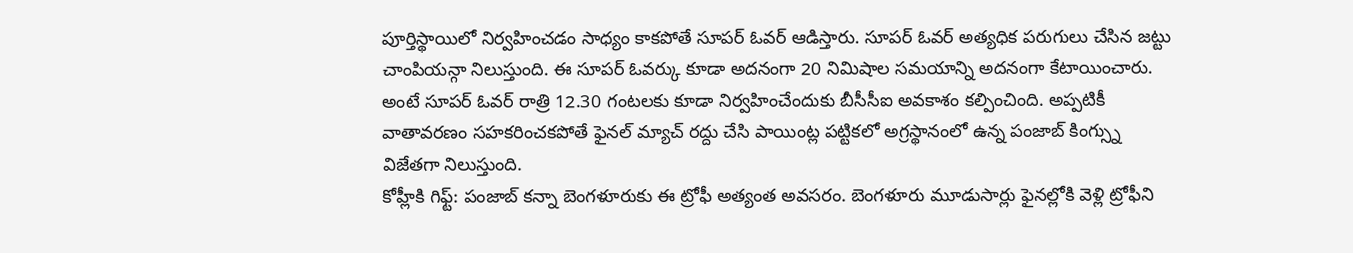పూర్తిస్థాయిలో నిర్వహించడం సాధ్యం కాకపోతే సూపర్ ఓవర్ ఆడిస్తారు. సూపర్ ఓవర్ అత్యధిక పరుగులు చేసిన జట్టు చాంపియన్గా నిలుస్తుంది. ఈ సూపర్ ఓవర్కు కూడా అదనంగా 20 నిమిషాల సమయాన్ని అదనంగా కేటాయించారు. అంటే సూపర్ ఓవర్ రాత్రి 12.30 గంటలకు కూడా నిర్వహించేందుకు బీసీసీఐ అవకాశం కల్పించింది. అప్పటికీ వాతావరణం సహకరించకపోతే ఫైనల్ మ్యాచ్ రద్దు చేసి పాయింట్ల పట్టికలో అగ్రస్థానంలో ఉన్న పంజాబ్ కింగ్స్ను విజేతగా నిలుస్తుంది.
కోహ్లీకి గిఫ్ట్: పంజాబ్ కన్నా బెంగళూరుకు ఈ ట్రోఫీ అత్యంత అవసరం. బెంగళూరు మూడుసార్లు ఫైనల్లోకి వెళ్లి ట్రోఫీని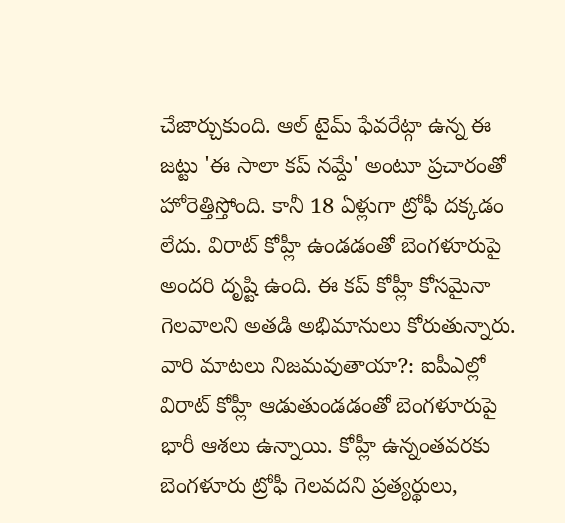చేజార్చుకుంది. ఆల్ టైమ్ ఫేవరేట్గా ఉన్న ఈ జట్టు 'ఈ సాలా కప్ నమ్దే' అంటూ ప్రచారంతో హోరెత్తిస్తోంది. కానీ 18 ఏళ్లుగా ట్రోఫీ దక్కడం లేదు. విరాట్ కోహ్లీ ఉండడంతో బెంగళూరుపై అందరి దృష్టి ఉంది. ఈ కప్ కోహ్లీ కోసమైనా గెలవాలని అతడి అభిమానులు కోరుతున్నారు.
వారి మాటలు నిజమవుతాయా?: ఐపీఎల్లో విరాట్ కోహ్లీ ఆడుతుండడంతో బెంగళూరుపై భారీ ఆశలు ఉన్నాయి. కోహ్లీ ఉన్నంతవరకు బెంగళూరు ట్రోఫీ గెలవదని ప్రత్యర్థులు,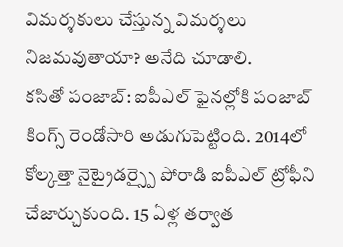విమర్శకులు చేస్తున్న విమర్శలు నిజమవుతాయా? అనేది చూడాలి.
కసితో పంజాబ్: ఐపీఎల్ ఫైనల్లోకి పంజాబ్ కింగ్స్ రెండోసారి అడుగుపెట్టింది. 2014లో కోల్కత్తా నైట్రైడర్స్పై పోరాడి ఐపీఎల్ ట్రోఫీని చేజార్చుకుంది. 15 ఏళ్ల తర్వాత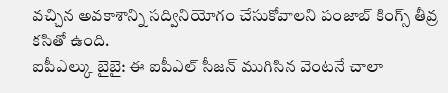వచ్చిన అవకాశాన్ని సద్వినియోగం చేసుకోవాలని పంజాబ్ కింగ్స్ తీవ్ర కసితో ఉంది.
ఐపీఎల్కు బైబై: ఈ ఐపీఎల్ సీజన్ ముగిసిన వెంటనే చాలా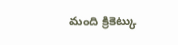మంది క్రికెట్కు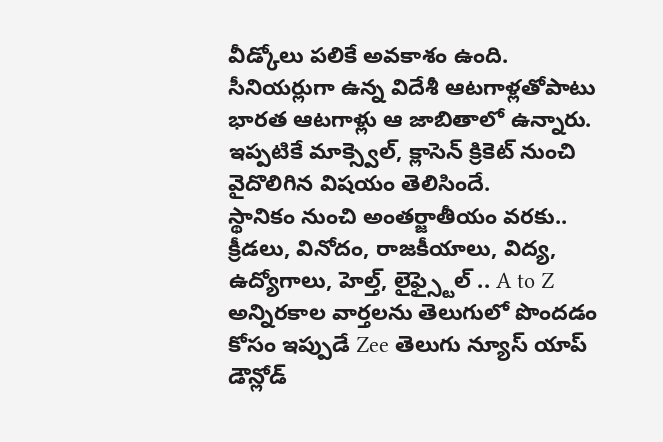వీడ్కోలు పలికే అవకాశం ఉంది. సీనియర్లుగా ఉన్న విదేశీ ఆటగాళ్లతోపాటు భారత ఆటగాళ్లు ఆ జాబితాలో ఉన్నారు. ఇప్పటికే మాక్స్వెల్, క్లాసెన్ క్రికెట్ నుంచి వైదొలిగిన విషయం తెలిసిందే.
స్థానికం నుంచి అంతర్జాతీయం వరకు.. క్రీడలు, వినోదం, రాజకీయాలు, విద్య, ఉద్యోగాలు, హెల్త్, లైఫ్స్టైల్ .. A to Z అన్నిరకాల వార్తలను తెలుగులో పొందడం కోసం ఇప్పుడే Zee తెలుగు న్యూస్ యాప్ డౌన్లోడ్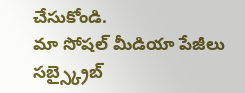చేసుకోండి.
మా సోషల్ మీడియా పేజీలు సబ్స్క్రైబ్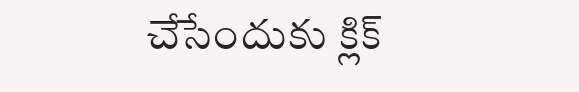చేసేందుకు క్లిక్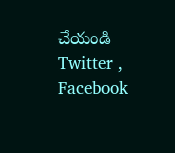చేయండి Twitter , Facebook